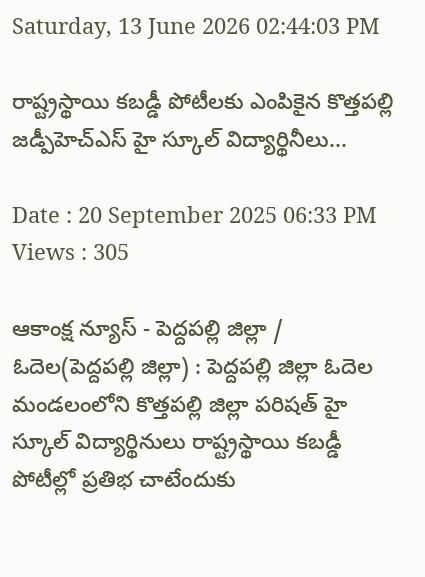Saturday, 13 June 2026 02:44:03 PM

రాష్ట్రస్థాయి కబడ్డీ పోటీలకు ఎంపికైన కొత్తపల్లి జడ్పీహెచ్ఎస్ హై స్కూల్ విద్యార్థినీలు...

Date : 20 September 2025 06:33 PM Views : 305

ఆకాంక్ష న్యూస్ - పెద్దపల్లి జిల్లా / ఓదెల(పెద్దపల్లి జిల్లా) : పెద్దపల్లి జిల్లా ఓదెల మండలంలోని కొత్తపల్లి జిల్లా పరిషత్ హై స్కూల్ విద్యార్థినులు రాష్ట్రస్థాయి కబడ్డీ పోటీల్లో ప్రతిభ చాటేందుకు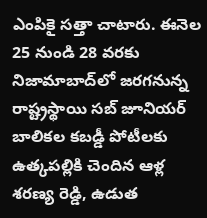ఎంపికై సత్తా చాటారు. ఈనెల 25 నుండి 28 వరకు నిజామాబాద్‌లో జరగనున్న రాష్ట్రస్థాయి సబ్‌ జూనియర్ బాలికల కబడ్డీ పోటీలకు ఉత్కపల్లికి చెందిన ఆళ్ల శరణ్య రెడ్డి, ఉడుత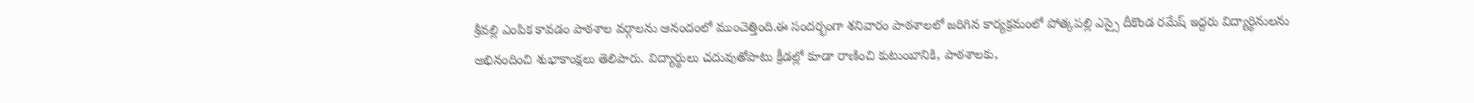శ్రీవల్లి ఎంపిక కావడం పాఠశాల వర్గాలను ఆనందంలో ముంచెత్తింది.ఈ సందర్భంగా శనివారం పాఠశాలలో జరిగిన కార్యక్రమంలో పోత్కపల్లి ఎస్సై దీకొండ రమేష్ ఇద్దరు విద్యార్థినులను అభినందించి శుభాకాంక్షలు తెలిపారు. విద్యార్థులు చదువుతోపాటు క్రీడల్లో కూడా రాణించి కుటుంబానికి, పాఠశాలకు,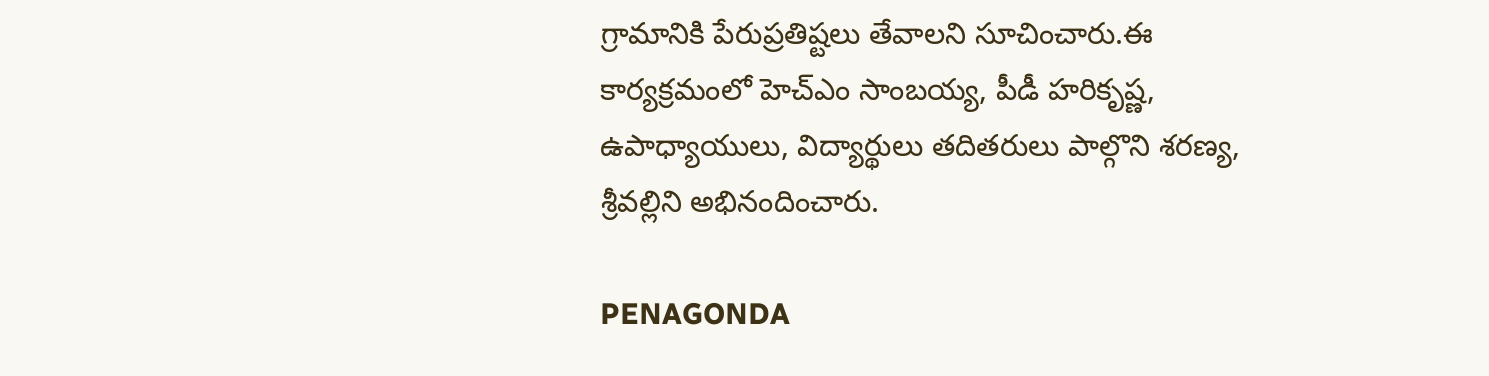గ్రామానికి పేరుప్రతిష్టలు తేవాలని సూచించారు.ఈ కార్యక్రమంలో హెచ్ఎం సాంబయ్య, పీడీ హరికృష్ణ, ఉపాధ్యాయులు, విద్యార్థులు తదితరులు పాల్గొని శరణ్య, శ్రీవల్లిని అభినందించారు.

PENAGONDA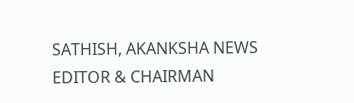SATHISH, AKANKSHA NEWS EDITOR & CHAIRMAN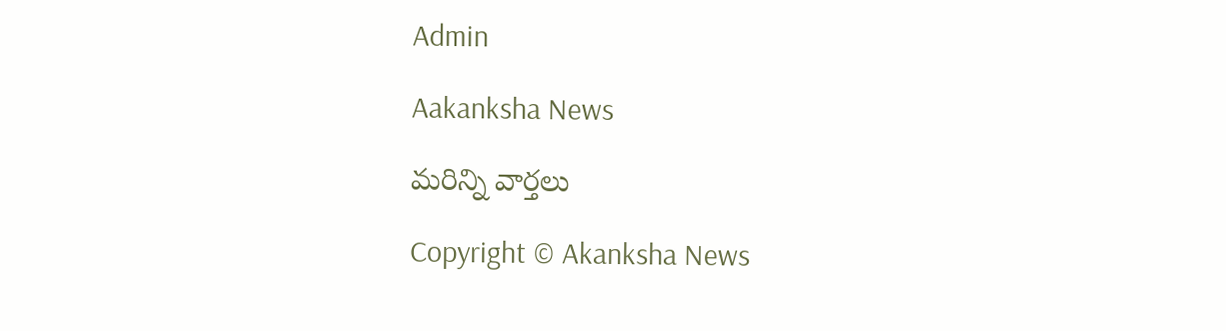Admin

Aakanksha News

మరిన్ని వార్తలు

Copyright © Akanksha News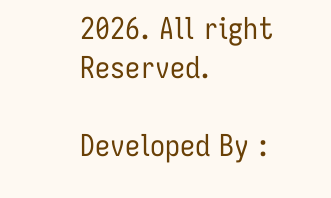2026. All right Reserved.

Developed By :